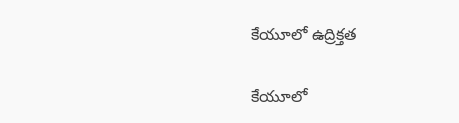కేయూలో ఉద్రిక్తత

కేయూలో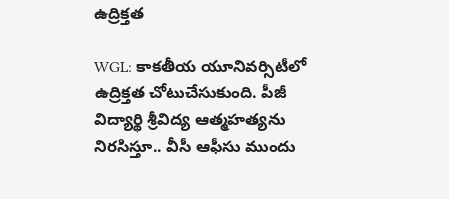ఉద్రిక్తత

WGL: కాకతీయ యూనివర్సిటీలో ఉద్రిక్తత చోటుచేసుకుంది. పీజీ విద్యార్థి శ్రీవిద్య ఆత్మహత్యను నిరసిస్తూ.. వీసీ ఆఫీసు ముందు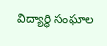విద్యార్థి సంఘాల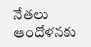నేతలు ఆందోళనకు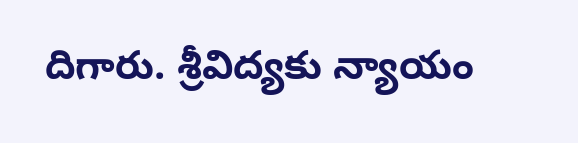దిగారు. శ్రీవిద్యకు న్యాయం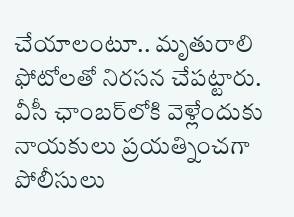చేయాలంటూ.. మృతురాలి ఫోటోలతో నిరసన చేపట్టారు. వీసీ ఛాంబర్‌లోకి వెళ్లేందుకు నాయకులు ప్రయత్నించగా పోలీసులు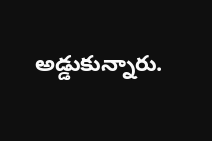అడ్డుకున్నారు.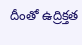దీంతో ఉద్రిక్తత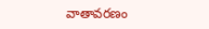వాతావరణం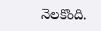నెలకొంది.